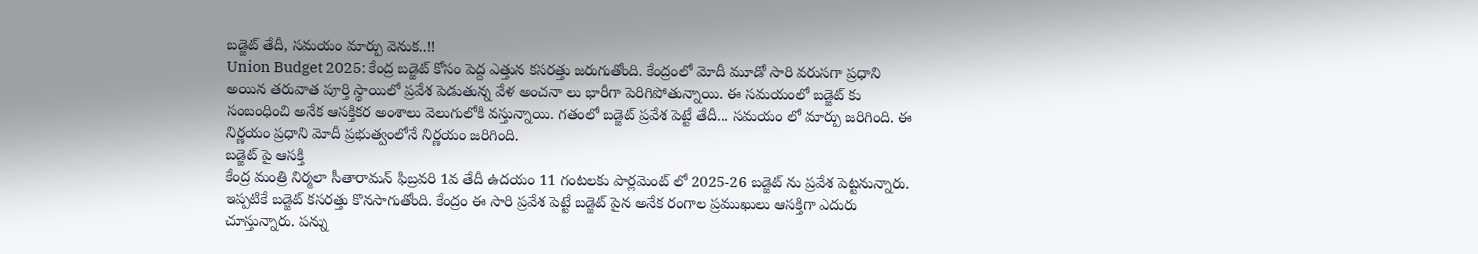బడ్జెట్ తేదీ, సమయం మార్పు వెనుక..!!
Union Budget 2025: కేంద్ర బడ్జెట్ కోసం పెద్ద ఎత్తున కసరత్తు జరుగుతోంది. కేంద్రంలో మోదీ మూడో సారి వరుసగా ప్రధాని అయిన తరువాత పూర్తి స్థాయిలో ప్రవేశ పెడుతున్న వేళ అంచనా లు భారీగా పెరిగిపోతున్నాయి. ఈ సమయంలో బడ్జెట్ కు సంబంధించి అనేక ఆసక్తికర అంశాలు వెలుగులోకి వస్తున్నాయి. గతంలో బడ్జెట్ ప్రవేశ పెట్టే తేదీ... సమయం లో మార్పు జరిగింది. ఈ నిర్ణయం ప్రధాని మోదీ ప్రభుత్వంలోనే నిర్ణయం జరిగింది.
బడ్జెట్ పై ఆసక్తి
కేంద్ర మంత్రి నిర్మలా సీతారామన్ ఫిబ్రవరి 1వ తేదీ ఉదయం 11 గంటలకు పార్లమెంట్ లో 2025-26 బడ్జెట్ ను ప్రవేశ పెట్టనున్నారు. ఇప్పటికే బడ్జెట్ కసరత్తు కొనసాగుతోంది. కేంద్రం ఈ సారి ప్రవేశ పెట్టే బడ్జెట్ పైన అనేక రంగాల ప్రముఖులు ఆసక్తిగా ఎదురు చూస్తున్నారు. పన్ను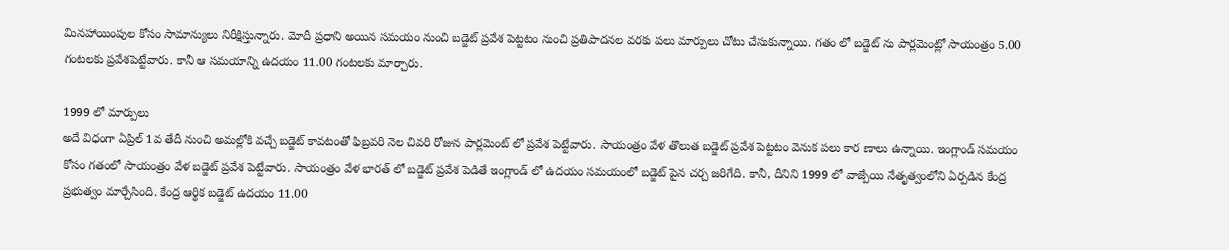మినహాయింపుల కోసం సామాన్యులు నిరీక్షిస్తున్నారు. మోదీ ప్రధాని అయిన సమయం నుంచి బడ్జెట్ ప్రవేశ పెట్టటం నుంచి ప్రతిపాదనల వరకు పలు మార్పులు చోటు చేసుకున్నాయి. గతం లో బడ్జెట్ ను పార్లమెంట్లో సాయంత్రం 5.00 గంటలకు ప్రవేశపెట్టేవారు. కానీ ఆ సమయాన్ని ఉదయం 11.00 గంటలకు మార్చారు.

1999 లో మార్పులు
అదే విధంగా ఏప్రిల్ 1వ తేదీ నుంచి అమల్లోకి వచ్చే బడ్జెట్ కావటంతో ఫిబ్రవరి నెల చివరి రోజున పార్లమెంట్ లో ప్రవేశ పెట్టేవారు. సాయంత్రం వేళ తొలుత బడ్జెట్ ప్రవేశ పెట్టటం వెనుక పలు కార ణాలు ఉన్నాయి. ఇంగ్లాండ్ సమయం కోసం గతంలో సాయంత్రం వేళ బడ్జెట్ ప్రవేశ పెట్టేవారు. సాయంత్రం వేళ భారత్ లో బడ్జెట్ ప్రవేశ పెడితే ఇంగ్లాండ్ లో ఉదయం సమయంలో బడ్జెట్ పైన చర్చ జరిగేది. కానీ, దీనిని 1999 లో వాజ్పేయి నేతృత్వంలోని ఏర్పడిన కేంద్ర ప్రభుత్వం మార్చేసింది. కేంద్ర ఆర్థిక బడ్జెట్ ఉదయం 11.00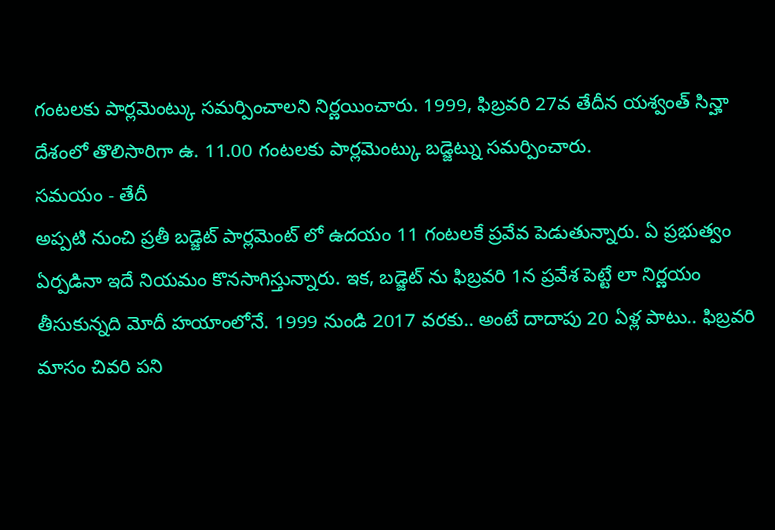గంటలకు పార్లమెంట్కు సమర్పించాలని నిర్ణయించారు. 1999, ఫిబ్రవరి 27వ తేదీన యశ్వంత్ సిన్హా దేశంలో తొలిసారిగా ఉ. 11.00 గంటలకు పార్లమెంట్కు బడ్జెట్ను సమర్పించారు.
సమయం - తేదీ
అప్పటి నుంచి ప్రతీ బడ్జెట్ పార్లమెంట్ లో ఉదయం 11 గంటలకే ప్రవేవ పెడుతున్నారు. ఏ ప్రభుత్వం ఏర్పడినా ఇదే నియమం కొనసాగిస్తున్నారు. ఇక, బడ్జెట్ ను ఫిబ్రవరి 1న ప్రవేశ పెట్టే లా నిర్ణయం తీసుకున్నది మోదీ హయాంలోనే. 1999 నుండి 2017 వరకు.. అంటే దాదాపు 20 ఏళ్ల పాటు.. ఫిబ్రవరి మాసం చివరి పని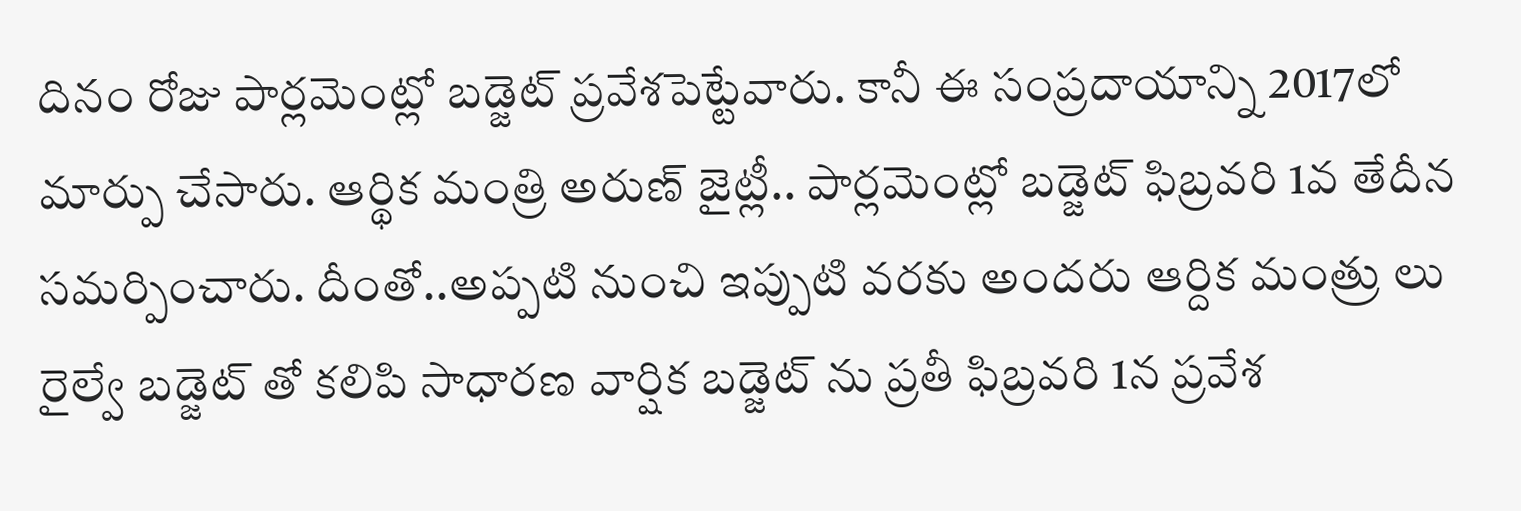దినం రోజు పార్లమెంట్లో బడ్జెట్ ప్రవేశపెట్టేవారు. కానీ ఈ సంప్రదాయాన్ని 2017లో మార్పు చేసారు. ఆర్థిక మంత్రి అరుణ్ జైట్లీ.. పార్లమెంట్లో బడ్జెట్ ఫిబ్రవరి 1వ తేదీన సమర్పించారు. దీంతో..అప్పటి నుంచి ఇప్పుటి వరకు అందరు ఆర్దిక మంత్రు లు రైల్వే బడ్జెట్ తో కలిపి సాధారణ వార్షిక బడ్జెట్ ను ప్రతీ ఫిబ్రవరి 1న ప్రవేశ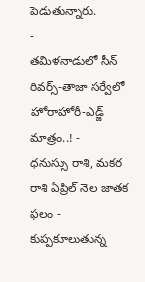పెడుతున్నారు.
-
తమిళనాడులో సీన్ రివర్స్-తాజా సర్వేలో హోరాహోరీ-ఎడ్జ్ మాత్రం..! -
ధనుస్సు రాశి, మకర రాశి ఏప్రిల్ నెల జాతక ఫలం -
కుప్పకూలుతున్న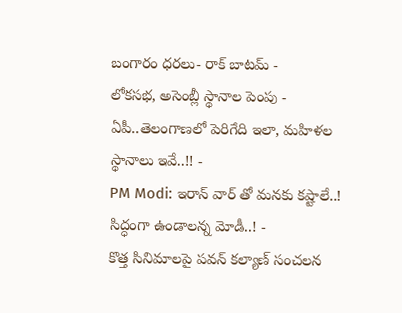బంగారం ధరలు- రాక్ బాటమ్ -
లోకసభ, అసెంబ్లీ స్థానాల పెంపు - ఏపీ..తెలంగాణలో పెరిగేది ఇలా, మహిళల స్థానాలు ఇవే..!! -
PM Modi: ఇరాన్ వార్ తో మనకు కష్టాలే..! సిద్ధంగా ఉండాలన్న మోడీ..! -
కొత్త సినిమాలపై పవన్ కల్యాణ్ సంచలన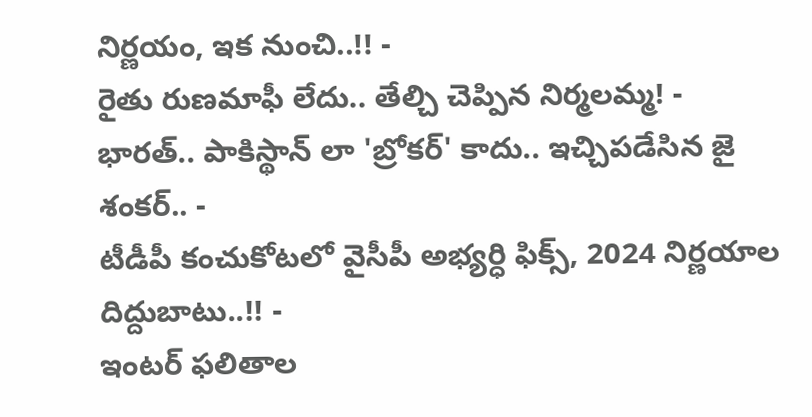నిర్ణయం, ఇక నుంచి..!! -
రైతు రుణమాఫీ లేదు.. తేల్చి చెప్పిన నిర్మలమ్మ! -
భారత్.. పాకిస్థాన్ లా 'బ్రోకర్' కాదు.. ఇచ్చిపడేసిన జై శంకర్.. -
టీడీపీ కంచుకోటలో వైసీపీ అభ్యర్ధి ఫిక్స్, 2024 నిర్ణయాల దిద్దుబాటు..!! -
ఇంటర్ ఫలితాల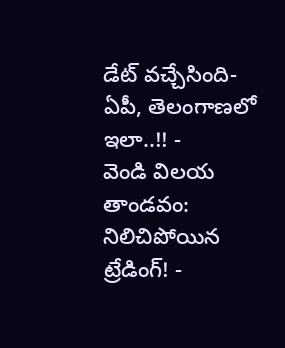డేట్ వచ్చేసింది- ఏపీ, తెలంగాణలో ఇలా..!! -
వెండి విలయ తాండవం: నిలిచిపోయిన ట్రేడింగ్! -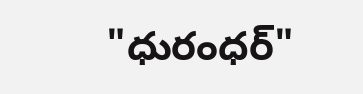"ధురంధర్"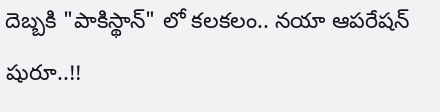దెబ్బకి "పాకిస్థాన్" లో కలకలం.. నయా ఆపరేషన్ షురూ..!!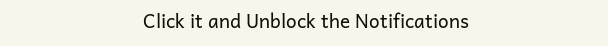Click it and Unblock the Notifications